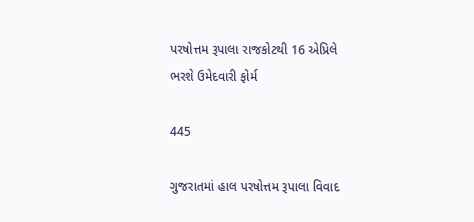પરષોત્તમ રૂપાલા રાજકોટથી 16 એપ્રિલે ભરશે ઉમેદવારી ફોર્મ

445

ગુજરાતમાં હાલ પરષોત્તમ રૂપાલા વિવાદ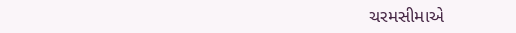ચરમસીમાએ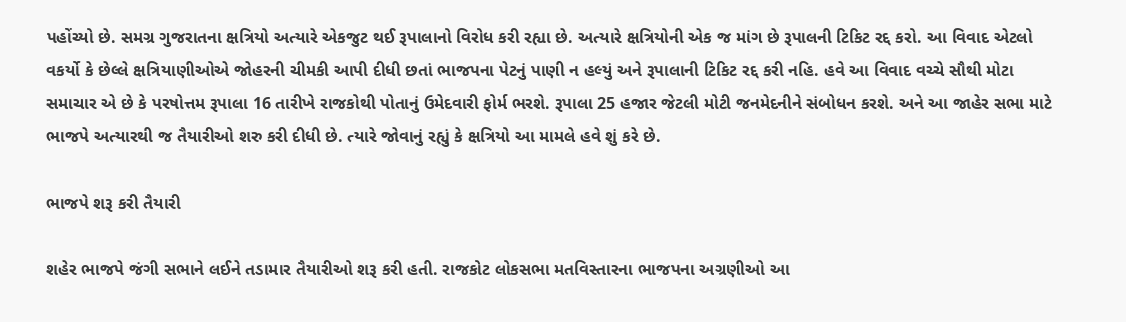પહોંચ્યો છે. સમગ્ર ગુજરાતના ક્ષત્રિયો અત્યારે એકજુટ થઈ રૂપાલાનો વિરોધ કરી રહ્યા છે. અત્યારે ક્ષત્રિયોની એક જ માંગ છે રૂપાલની ટિકિટ રદ્દ કરો. આ વિવાદ એટલો વકર્યો કે છેલ્લે ક્ષત્રિયાણીઓએ જોહરની ચીમકી આપી દીધી છતાં ભાજપના પેટનું પાણી ન હલ્યું અને રૂપાલાની ટિકિટ રદ્દ કરી નહિ. હવે આ વિવાદ વચ્ચે સૌથી મોટા સમાચાર એ છે કે પરષોત્તમ રૂપાલા 16 તારીખે રાજકોથી પોતાનું ઉમેદવારી ફોર્મ ભરશે. રૂપાલા 25 હજાર જેટલી મોટી જનમેદનીને સંબોધન કરશે. અને આ જાહેર સભા માટે ભાજપે અત્યારથી જ તૈયારીઓ શરુ કરી દીધી છે. ત્યારે જોવાનું રહ્યું કે ક્ષત્રિયો આ મામલે હવે શું કરે છે.

ભાજપે શરૂ કરી તૈયારી

શહેર ભાજપે જંગી સભાને લઈને તડામાર તૈયારીઓ શરૂ કરી હતી. રાજકોટ લોકસભા મતવિસ્તારના ભાજપના અગ્રણીઓ આ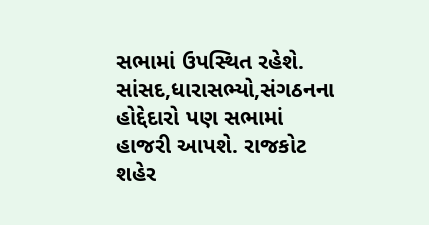સભામાં ઉપસ્થિત રહેશે. સાંસદ,ધારાસભ્યો,સંગઠનના હોદ્દેદારો પણ સભામાં હાજરી આપશે. રાજકોટ શહેર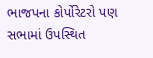ભાજપના કોર્પોરેટરો પણ સભામાં ઉપસ્થિત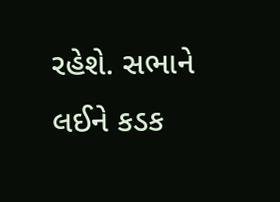રહેશે. સભાને લઈને કડક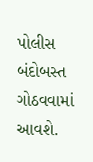પોલીસ બંદોબસ્ત ગોઠવવામાં આવશે.